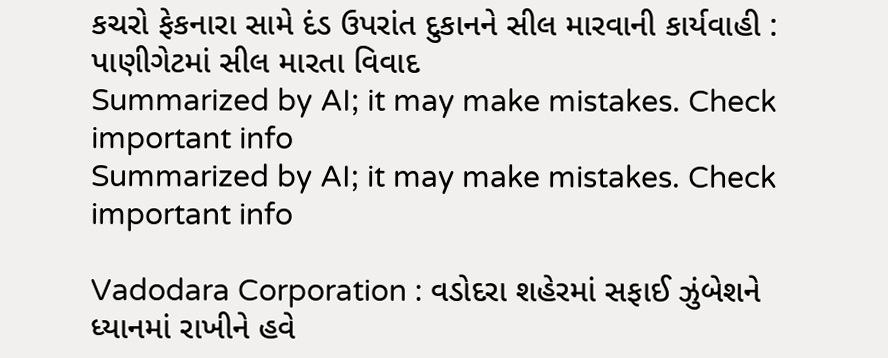કચરો ફેકનારા સામે દંડ ઉપરાંત દુકાનને સીલ મારવાની કાર્યવાહી : પાણીગેટમાં સીલ મારતા વિવાદ
Summarized by AI; it may make mistakes. Check important info
Summarized by AI; it may make mistakes. Check important info

Vadodara Corporation : વડોદરા શહેરમાં સફાઈ ઝુંબેશને ધ્યાનમાં રાખીને હવે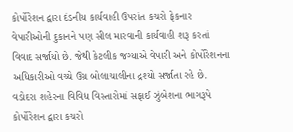કોર્પોરેશન દ્વારા દંડનીય કાર્યવાહી ઉપરાંત કચરો ફેકનાર વેપારીઓની દુકાનને પણ સીલ મારવાની કાર્યવાહી શરૂ કરતાં વિવાદ સર્જાયો છે. જેથી કેટલીક જગ્યાએ વેપારી અને કોર્પોરેશનના અધિકારીઓ વચ્ચે ઉગ્ર બોલાચાલીના દ્રશ્યો સર્જાતા રહે છે.
વડોદરા શહેરના વિવિધ વિસ્તારોમાં સફાઈ ઝુંબેશના ભાગરૂપે કોર્પોરેશન દ્વારા કચરો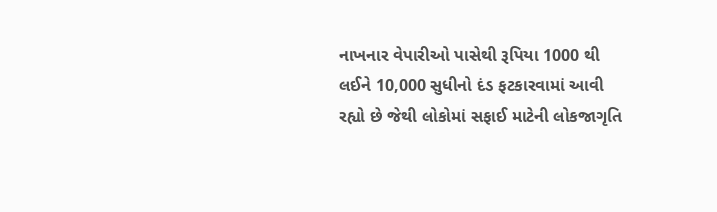નાખનાર વેપારીઓ પાસેથી રૂપિયા 1000 થી લઈને 10,000 સુધીનો દંડ ફટકારવામાં આવી રહ્યો છે જેથી લોકોમાં સફાઈ માટેની લોકજાગૃતિ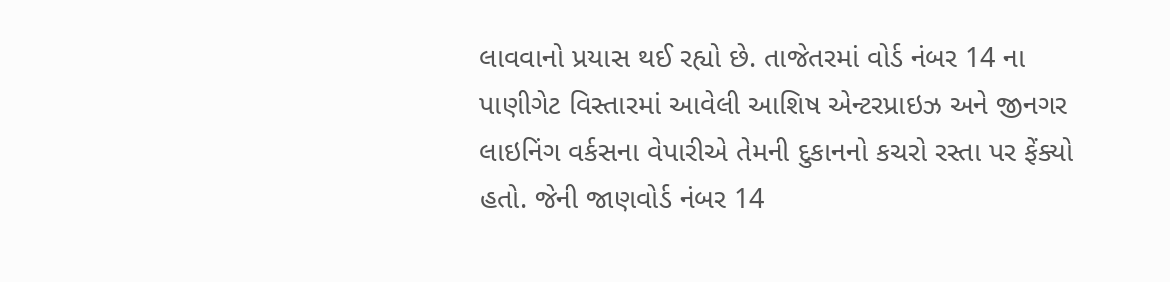લાવવાનો પ્રયાસ થઈ રહ્યો છે. તાજેતરમાં વોર્ડ નંબર 14 ના પાણીગેટ વિસ્તારમાં આવેલી આશિષ એન્ટરપ્રાઇઝ અને જીનગર લાઇનિંગ વર્કસના વેપારીએ તેમની દુકાનનો કચરો રસ્તા પર ફેંક્યો હતો. જેની જાણવોર્ડ નંબર 14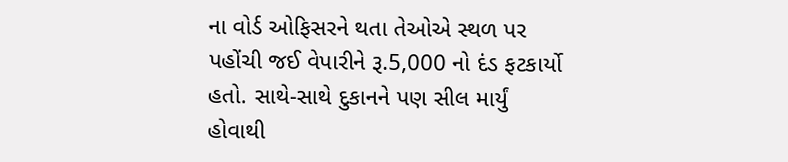ના વોર્ડ ઓફિસરને થતા તેઓએ સ્થળ પર પહોંચી જઈ વેપારીને રૂ.5,000 નો દંડ ફટકાર્યો હતો. સાથે-સાથે દુકાનને પણ સીલ માર્યું હોવાથી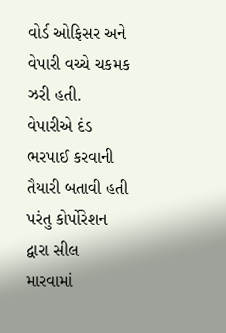વોર્ડ ઓફિસર અને વેપારી વચ્ચે ચકમક ઝરી હતી. વેપારીએ દંડ ભરપાઈ કરવાની તૈયારી બતાવી હતી પરંતુ કોર્પોરેશન દ્વારા સીલ મારવામાં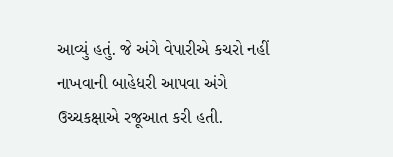આવ્યું હતું. જે અંગે વેપારીએ કચરો નહીં નાખવાની બાહેધરી આપવા અંગે ઉચ્ચકક્ષાએ રજૂઆત કરી હતી.